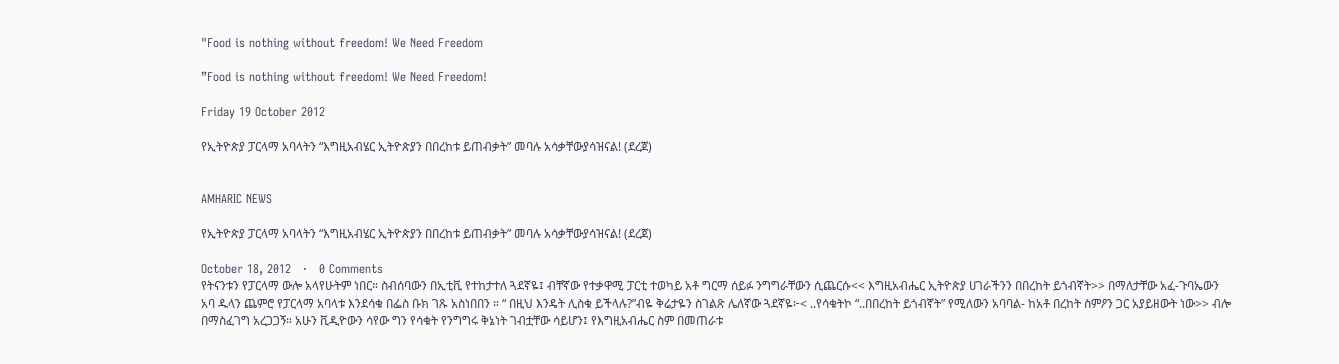"Food is nothing without freedom! We Need Freedom

”Food is nothing without freedom! We Need Freedom!

Friday 19 October 2012

የኢትዮጵያ ፓርላማ አባላትን “እግዚአብሄር ኢትዮጵያን በበረከቱ ይጠብቃት” መባሉ አሳቃቸውያሳዝናል! (ደረጀ)


AMHARIC NEWS

የኢትዮጵያ ፓርላማ አባላትን “እግዚአብሄር ኢትዮጵያን በበረከቱ ይጠብቃት” መባሉ አሳቃቸውያሳዝናል! (ደረጀ)

October 18, 2012   ·   0 Comments
የትናንቱን የፓርላማ ውሎ አላየሁትም ነበር። ስብሰባውን በኢቲቪ የተከታተለ ጓደኛዬ፤ ብቸኛው የተቃዋሚ ፓርቲ ተወካይ አቶ ግርማ ሰይፉ ንግግራቸውን ሲጨርሱ<< እግዚአብሔር ኢትዮጵያ ሀገራችንን በበረከት ይጎብኛት>> በማለታቸው አፈ-ጉባኤውን አባ ዱላን ጨምሮ የፓርላማ አባላቱ እንደሳቁ በፌስ ቡክ ገጹ አስነበበን ። “ በዚህ እንዴት ሊስቁ ይችላሉ?”ብዬ ቅሬታዬን ስገልጽ ሌለኛው ጓደኛዬ፦< ..የሳቁትኮ “..በበረከት ይጎብኛት” የሚለውን አባባል- ከአቶ በረከት ስምዖን ጋር አያይዘውት ነው>> ብሎ በማስፈገግ አረጋጋኝ። አሁን ቪዲዮውን ሳየው ግን የሳቁት የንግግሩ ቅኔነት ገብቷቸው ሳይሆን፤ የእግዚአብሔር ስም በመጠራቱ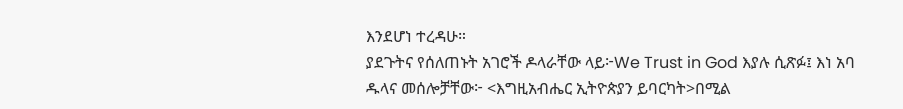እንደሆነ ተረዳሁ።
ያደጉትና የሰለጠኑት አገሮች ዶላራቸው ላይ፦We Trust in God እያሉ ሲጽፉ፤ እነ አባ ዱላና መሰሎቻቸው፦ <እግዚአብሔር ኢትዮጵያን ይባርካት>በሚል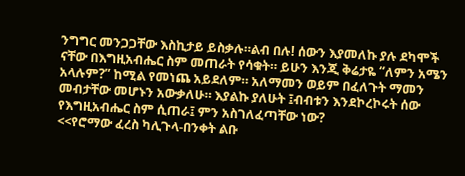ንግግር መንጋጋቸው እስኪታይ ይስቃሉ።ልብ በሉ! ሰውን እያመለኩ ያሉ ደካሞች ናቸው በእግዚአብሔር ስም መጠራት የሳቁት። ይሁን እንጂ ቅሬታዬ “ለምን አሜን አላሉም?” ከሚል የመነጨ አይደለም። አለማመን ወይም በፈለጉት ማመን መብታቸው መሆኑን አውቃለሁ። እያልኩ ያለሁት ፤ብብቱን እንደኮረኮሩት ሰው የእግዚአብሔር ስም ሲጠራ፤ ምን አስገለፈጣቸው ነው?
<<የሮማው ፈረስ ካሊጉላ-በንቀት ልቡ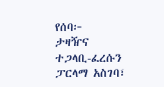የሰባ፦
ታዛዥና ተጋላቢ-ፈረሱን ፓርላማ አስገባ፣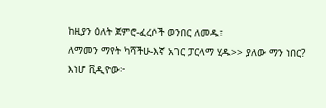ከዚያን ዕለት ጀምሮ-ፈረሶች ወንበር ለመዱ፣
ለማመን ማየት ካሻችሁ-እኛ አገር ፓርላማ ሂዱ>> ያለው ማን ነበር?
እነሆ ቪዲዮው፦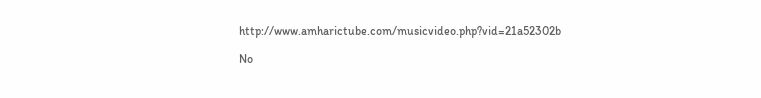http://www.amharictube.com/musicvideo.php?vid=21a52302b

No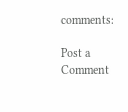comments:

Post a Comment